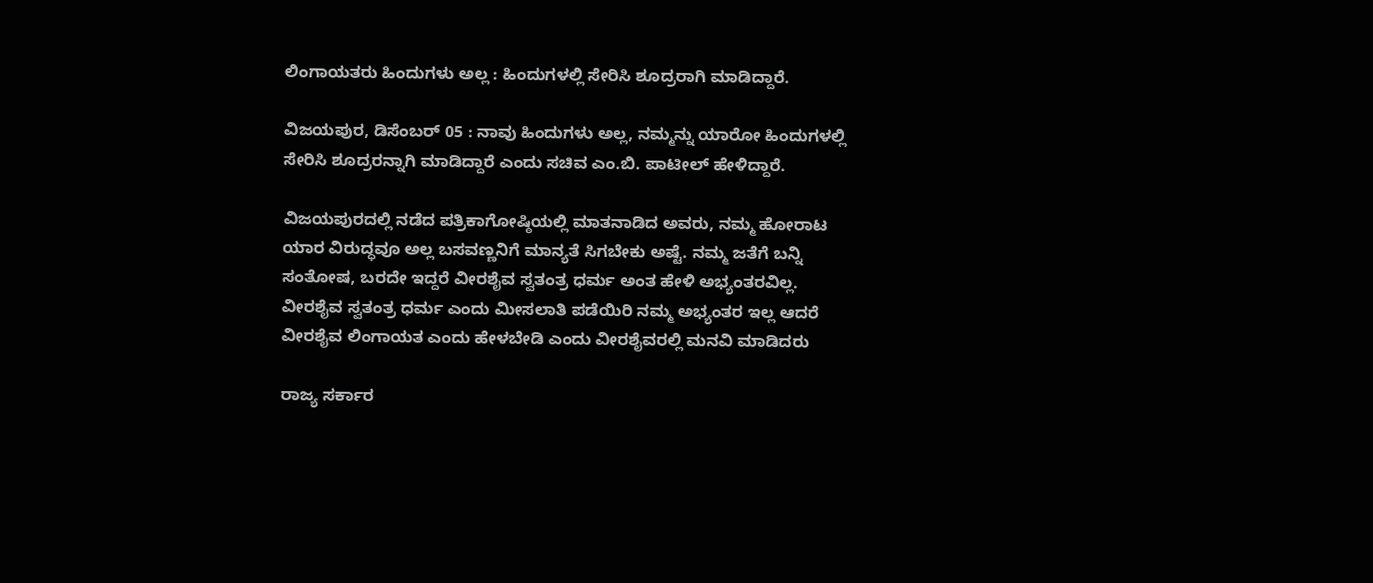ಲಿಂಗಾಯತರು ಹಿಂದುಗಳು ಅಲ್ಲ : ಹಿಂದುಗಳಲ್ಲಿ ಸೇರಿಸಿ ಶೂದ್ರರಾಗಿ ಮಾಡಿದ್ದಾರೆ.

ವಿಜಯಪುರ, ಡಿಸೆಂಬರ್ 05 : ನಾವು ಹಿಂದುಗಳು ಅಲ್ಲ, ನಮ್ಮನ್ನು ಯಾರೋ ಹಿಂದುಗಳಲ್ಲಿ ಸೇರಿಸಿ ಶೂದ್ರರನ್ನಾಗಿ ಮಾಡಿದ್ದಾರೆ ಎಂದು ಸಚಿವ ಎಂ.ಬಿ. ಪಾಟೀಲ್ ಹೇಳಿದ್ದಾರೆ.

ವಿಜಯಪುರದಲ್ಲಿ ನಡೆದ ಪತ್ರಿಕಾಗೋಷ್ಠಿಯಲ್ಲಿ ಮಾತನಾಡಿದ ಅವರು, ನಮ್ಮ ಹೋರಾಟ ಯಾರ ವಿರುದ್ಧವೂ ಅಲ್ಲ ಬಸವಣ್ಣನಿಗೆ ಮಾನ್ಯತೆ ಸಿಗಬೇಕು ಅಷ್ಟೆ. ನಮ್ಮ ಜತೆಗೆ ಬನ್ನಿ ಸಂತೋಷ, ಬರದೇ ಇದ್ದರೆ ವೀರಶೈವ ಸ್ವತಂತ್ರ ಧರ್ಮ ಅಂತ ಹೇಳಿ ಅಭ್ಯಂತರವಿಲ್ಲ. ವೀರಶೈವ ಸ್ವತಂತ್ರ ಧರ್ಮ ಎಂದು ಮೀಸಲಾತಿ ಪಡೆಯಿರಿ ನಮ್ಮ ಅಭ್ಯಂತರ ಇಲ್ಲ ಆದರೆ ವೀರಶೈವ ಲಿಂಗಾಯತ ಎಂದು ಹೇಳಬೇಡಿ ಎಂದು ವೀರಶೈವರಲ್ಲಿ ಮನವಿ ಮಾಡಿದರು

ರಾಜ್ಯ ಸರ್ಕಾರ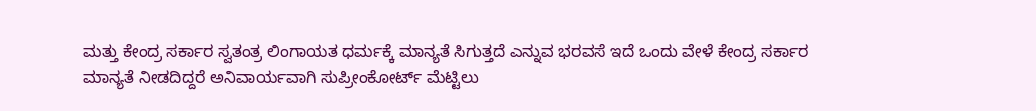ಮತ್ತು ಕೇಂದ್ರ ಸರ್ಕಾರ ಸ್ವತಂತ್ರ ಲಿಂಗಾಯತ ಧರ್ಮಕ್ಕೆ ಮಾನ್ಯತೆ ಸಿಗುತ್ತದೆ ಎನ್ನುವ ಭರವಸೆ ಇದೆ ಒಂದು ವೇಳೆ ಕೇಂದ್ರ ಸರ್ಕಾರ ಮಾನ್ಯತೆ ನೀಡದಿದ್ದರೆ ಅನಿವಾರ್ಯವಾಗಿ ಸುಪ್ರೀಂಕೋರ್ಟ್ ಮೆಟ್ಟಿಲು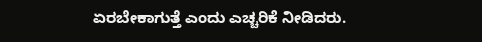ಏರಬೇಕಾಗುತ್ತೆ ಎಂದು ಎಚ್ಚರಿಕೆ ನೀಡಿದರು.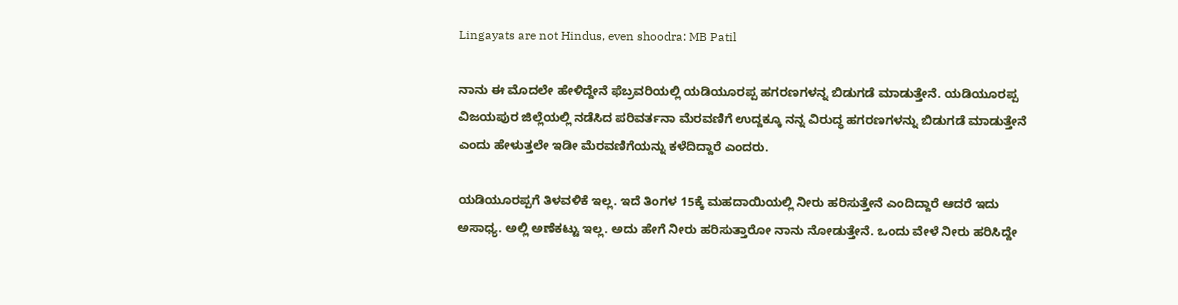Lingayats are not Hindus, even shoodra: MB Patil

ನಾನು ಈ ಮೊದಲೇ ಹೇಳಿದ್ದೇನೆ ಫೆಬ್ರವರಿಯಲ್ಲಿ ಯಡಿಯೂರಪ್ಪ ಹಗರಣಗಳನ್ನ ಬಿಡುಗಡೆ ಮಾಡುತ್ತೇನೆ. ಯಡಿಯೂರಪ್ಪ ವಿಜಯಪುರ ಜಿಲ್ಲೆಯಲ್ಲಿ ನಡೆಸಿದ ಪರಿವರ್ತನಾ ಮೆರವಣಿಗೆ ಉದ್ದಕ್ಕೂ ನನ್ನ ವಿರುದ್ಧ ಹಗರಣಗಳನ್ನು ಬಿಡುಗಡೆ ಮಾಡುತ್ತೇನೆ ಎಂದು ಹೇಳುತ್ತಲೇ ಇಡೀ ಮೆರವಣಿಗೆಯನ್ನು ಕಳೆದಿದ್ದಾರೆ ಎಂದರು.

ಯಡಿಯೂರಪ್ಪಗೆ ತಿಳವಳಿಕೆ ಇಲ್ಲ. ಇದೆ ತಿಂಗಳ 15ಕ್ಕೆ ಮಹದಾಯಿಯಲ್ಲಿ ನೀರು ಹರಿಸುತ್ತೇನೆ ಎಂದಿದ್ದಾರೆ ಆದರೆ ಇದು ಅಸಾಧ್ಯ. ಅಲ್ಲಿ ಅಣೆಕಟ್ಟು ಇಲ್ಲ. ಅದು ಹೇಗೆ ನೀರು ಹರಿಸುತ್ತಾರೋ ನಾನು ನೋಡುತ್ತೇನೆ. ಒಂದು ವೇಳೆ ನೀರು ಹರಿಸಿದ್ದೇ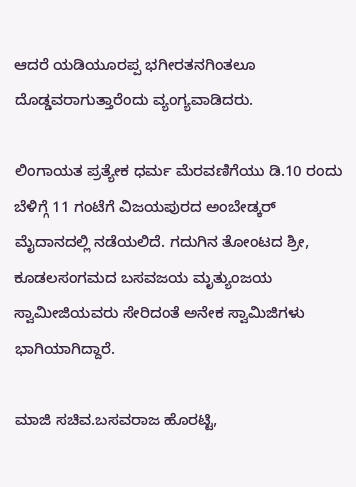ಆದರೆ ಯಡಿಯೂರಪ್ಪ ಭಗೀರತನಗಿಂತಲೂ ದೊಡ್ಡವರಾಗುತ್ತಾರೆಂದು ವ್ಯಂಗ್ಯವಾಡಿದರು.

ಲಿಂಗಾಯತ ಪ್ರತ್ಯೇಕ ಧರ್ಮ ಮೆರವಣಿಗೆಯು ಡಿ.10 ರಂದು ಬೆಳಿಗ್ಗೆ 11 ಗಂಟೆಗೆ ವಿಜಯಪುರದ ಅಂಬೇಡ್ಕರ್ ಮೈದಾನದಲ್ಲಿ ನಡೆಯಲಿದೆ. ಗದುಗಿನ ತೋಂಟದ ಶ್ರೀ, ಕೂಡಲಸಂಗಮದ ಬಸವಜಯ ಮೃತ್ಯುಂಜಯ ಸ್ವಾಮೀಜಿಯವರು ಸೇರಿದಂತೆ ಅನೇಕ ಸ್ವಾಮಿಜಿಗಳು ಭಾಗಿಯಾಗಿದ್ದಾರೆ.

ಮಾಜಿ ಸಚಿವ.ಬಸವರಾಜ ಹೊರಟ್ಟಿ,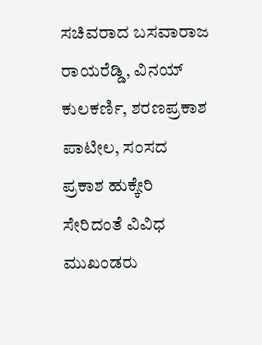ಸಚಿವರಾದ ಬಸವಾರಾಜ ರಾಯರೆಡ್ಡಿ, ವಿನಯ್ ಕುಲಕರ್ಣಿ, ಶರಣಪ್ರಕಾಶ ಪಾಟೀಲ, ಸಂಸದ ಪ್ರಕಾಶ ಹುಕ್ಕೇರಿ ಸೇರಿದಂತೆ ವಿವಿಧ ಮುಖಂಡರು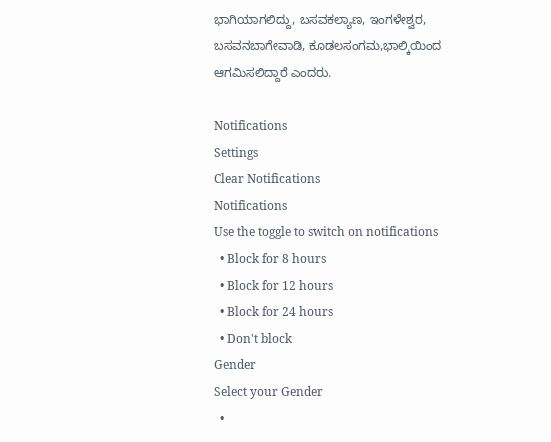ಭಾಗಿಯಾಗಲಿದ್ದು, ಬಸವಕಲ್ಯಾಣ, ಇಂಗಳೇಶ್ವರ, ಬಸವನಬಾಗೇವಾಡಿ, ಕೂಡಲಸಂಗಮ,ಭಾಲ್ಕಿಯಿಂದ ಆಗಮಿಸಲಿದ್ದಾರೆ ಎಂದರು.

Notifications
Settings
Clear Notifications
Notifications
Use the toggle to switch on notifications
  • Block for 8 hours
  • Block for 12 hours
  • Block for 24 hours
  • Don't block
Gender
Select your Gender
  •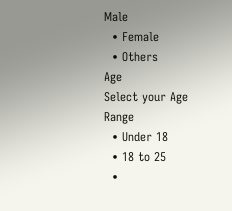Male
  • Female
  • Others
Age
Select your Age Range
  • Under 18
  • 18 to 25
  •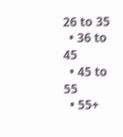26 to 35
  • 36 to 45
  • 45 to 55
  • 55+